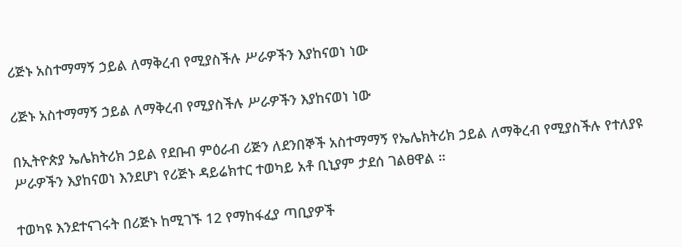ሪጅኑ አስተማማኝ ኃይል ለማቅረብ የሚያስችሉ ሥራዎችን እያከናወነ ነው

ሪጅኑ አስተማማኝ ኃይል ለማቅረብ የሚያስችሉ ሥራዎችን እያከናወነ ነው

በኢትዮጵያ ኤሌክትሪክ ኃይል የደቡብ ምዕራብ ሪጅን ለደንበኞች አስተማማኝ የኤሌክትሪክ ኃይል ለማቅረብ የሚያስችሉ የተለያዩ ሥራዎችን እያከናወነ እንደሆነ የሪጅኑ ዳይሬክተር ተወካይ አቶ ቢኒያም ታደሰ ገልፀዋል ።

ተወካዩ እንደተናገሩት በሪጅኑ ከሚገኙ 12 የማከፋፈያ ጣቢያዎች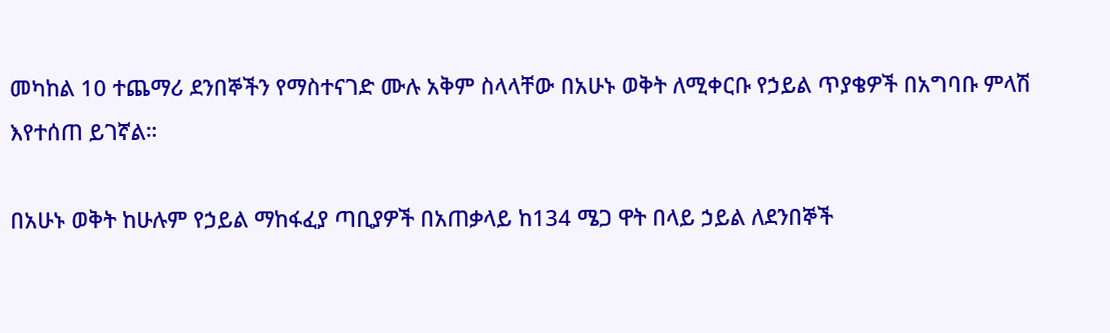መካከል 10 ተጨማሪ ደንበኞችን የማስተናገድ ሙሉ አቅም ስላላቸው በአሁኑ ወቅት ለሚቀርቡ የኃይል ጥያቄዎች በአግባቡ ምላሽ እየተሰጠ ይገኛል።

በአሁኑ ወቅት ከሁሉም የኃይል ማከፋፈያ ጣቢያዎች በአጠቃላይ ከ134 ሜጋ ዋት በላይ ኃይል ለደንበኞች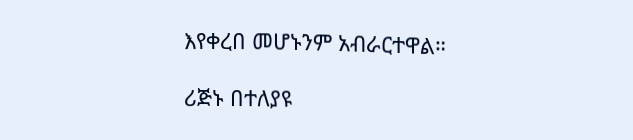እየቀረበ መሆኑንም አብራርተዋል።

ሪጅኑ በተለያዩ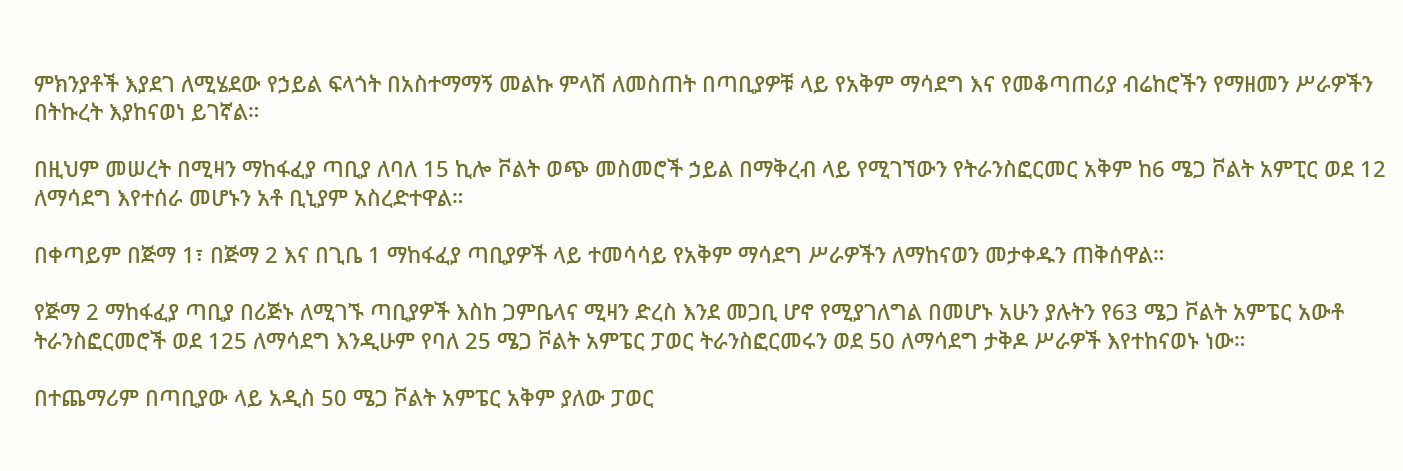ምክንያቶች እያደገ ለሚሄደው የኃይል ፍላጎት በአስተማማኝ መልኩ ምላሽ ለመስጠት በጣቢያዎቹ ላይ የአቅም ማሳደግ እና የመቆጣጠሪያ ብሬከሮችን የማዘመን ሥራዎችን በትኩረት እያከናወነ ይገኛል።

በዚህም መሠረት በሚዛን ማከፋፈያ ጣቢያ ለባለ 15 ኪሎ ቮልት ወጭ መስመሮች ኃይል በማቅረብ ላይ የሚገኘውን የትራንስፎርመር አቅም ከ6 ሜጋ ቮልት አምፒር ወደ 12 ለማሳደግ እየተሰራ መሆኑን አቶ ቢኒያም አስረድተዋል።

በቀጣይም በጅማ 1፣ በጅማ 2 እና በጊቤ 1 ማከፋፈያ ጣቢያዎች ላይ ተመሳሳይ የአቅም ማሳደግ ሥራዎችን ለማከናወን መታቀዱን ጠቅሰዋል።

የጅማ 2 ማከፋፈያ ጣቢያ በሪጅኑ ለሚገኙ ጣቢያዎች እስከ ጋምቤላና ሚዛን ድረስ እንደ መጋቢ ሆኖ የሚያገለግል በመሆኑ አሁን ያሉትን የ63 ሜጋ ቮልት አምፔር አውቶ ትራንስፎርመሮች ወደ 125 ለማሳደግ እንዲሁም የባለ 25 ሜጋ ቮልት አምፔር ፓወር ትራንስፎርመሩን ወደ 50 ለማሳደግ ታቅዶ ሥራዎች እየተከናወኑ ነው።

በተጨማሪም በጣቢያው ላይ አዲስ 50 ሜጋ ቮልት አምፔር አቅም ያለው ፓወር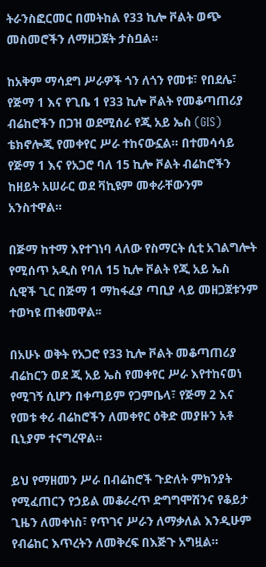ትራንስፎርመር በመትከል የ33 ኪሎ ቮልት ወጭ መስመሮችን ለማዘጋጀት ታስቧል።

ከአቅም ማሳደግ ሥራዎች ጎን ለጎን የመቱ፣ የበደሌ፣ የጅማ 1 እና የጊቤ 1 የ33 ኪሎ ቮልት የመቆጣጠሪያ ብሬከሮችን በጋዝ ወደሚሰራ የጂ አይ ኤስ (GIS) ቴክኖሎጂ የመቀየር ሥራ ተከናውኗል። በተመሳሳይ የጅማ 1 እና የአጋሮ ባለ 15 ኪሎ ቮልት ብሬከሮችን ከዘይት አሠራር ወደ ቫኪዩም መቀራቸውንም አንስተዋል።

በጅማ ከተማ እየተገነባ ላለው የስማርት ሲቲ አገልግሎት የሚሰጥ አዲስ የባለ 15 ኪሎ ቮልት የጂ አይ ኤስ ሲዊች ጊር በጅማ 1 ማከፋፈያ ጣቢያ ላይ መዘጋጀቱንም ተወካዩ ጠቁመዋል፡፡

በአሁኑ ወቅት የአጋሮ የ33 ኪሎ ቮልት መቆጣጠሪያ ብሬከርን ወደ ጂ አይ ኤስ የመቀየር ሥራ እየተከናወነ የሚገኝ ሲሆን በቀጣይም የጋምቤላ፣ የጅማ 2 እና የመቱ ቀሪ ብሬከሮችን ለመቀየር ዕቅድ መያዙን አቶ ቢኒያም ተናግረዋል።

ይህ የማዘመን ሥራ በብሬከሮች ጉድለት ምክንያት የሚፈጠርን የኃይል መቆራረጥ ድግግሞሽንና የቆይታ ጊዜን ለመቀነስ፣ የጥገና ሥራን ለማቃለል እንዲሁም የብሬከር እጥረትን ለመቅረፍ በእጅጉ አግዟል።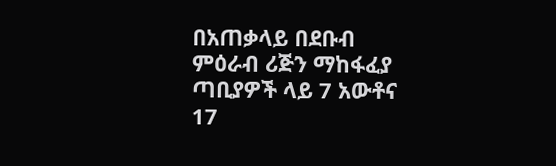በአጠቃላይ በደቡብ ምዕራብ ሪጅን ማከፋፈያ ጣቢያዎች ላይ 7 አውቶና 17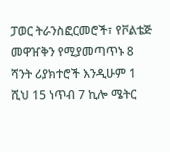ፓወር ትራንስፎርመሮች፣ የቮልቴጅ መዋዠቅን የሚያመጣጥኑ 8 ሻንት ሪያክተሮች እንዲሁም 1 ሺህ 15 ነጥብ 7 ኪሎ ሜትር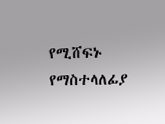የሚሸፍኑ የማስተላለፊያ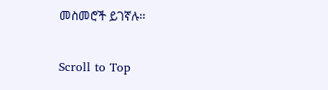መስመሮች ይገኛሉ፡፡

Scroll to Top